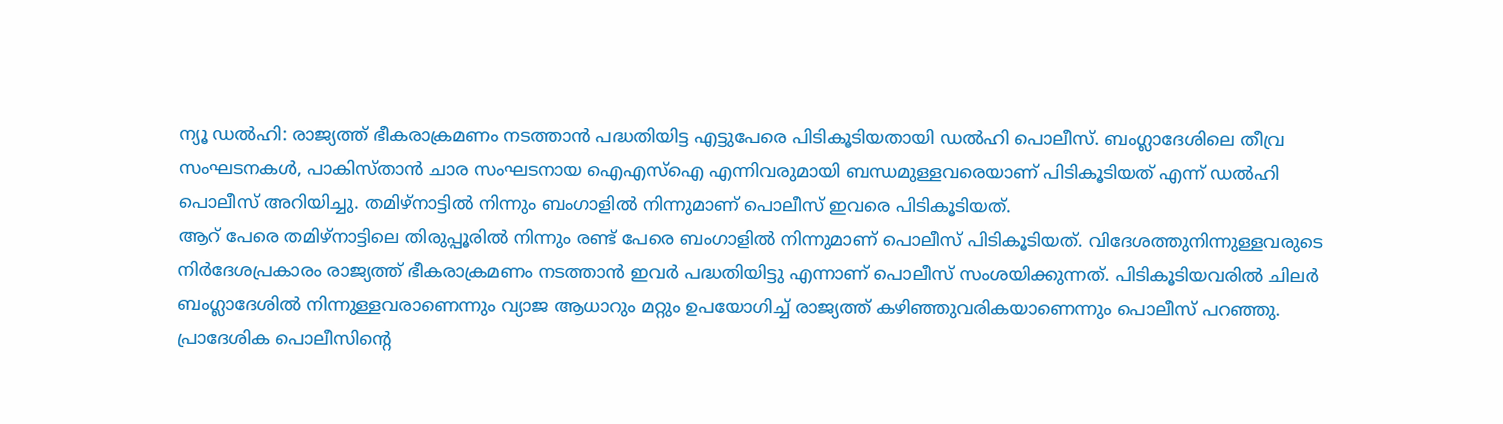ന്യൂ ഡൽഹി: രാജ്യത്ത് ഭീകരാക്രമണം നടത്താൻ പദ്ധതിയിട്ട എട്ടുപേരെ പിടികൂടിയതായി ഡൽഹി പൊലീസ്. ബംഗ്ലാദേശിലെ തീവ്ര സംഘടനകൾ, പാകിസ്താൻ ചാര സംഘടനായ ഐഎസ്ഐ എന്നിവരുമായി ബന്ധമുള്ളവരെയാണ് പിടികൂടിയത് എന്ന് ഡൽഹി പൊലീസ് അറിയിച്ചു. തമിഴ്നാട്ടിൽ നിന്നും ബംഗാളിൽ നിന്നുമാണ് പൊലീസ് ഇവരെ പിടികൂടിയത്.
ആറ് പേരെ തമിഴ്നാട്ടിലെ തിരുപ്പൂരിൽ നിന്നും രണ്ട് പേരെ ബംഗാളിൽ നിന്നുമാണ് പൊലീസ് പിടികൂടിയത്. വിദേശത്തുനിന്നുള്ളവരുടെ നിർദേശപ്രകാരം രാജ്യത്ത് ഭീകരാക്രമണം നടത്താൻ ഇവർ പദ്ധതിയിട്ടു എന്നാണ് പൊലീസ് സംശയിക്കുന്നത്. പിടികൂടിയവരിൽ ചിലർ ബംഗ്ലാദേശിൽ നിന്നുള്ളവരാണെന്നും വ്യാജ ആധാറും മറ്റും ഉപയോഗിച്ച് രാജ്യത്ത് കഴിഞ്ഞുവരികയാണെന്നും പൊലീസ് പറഞ്ഞു.
പ്രാദേശിക പൊലീസിന്റെ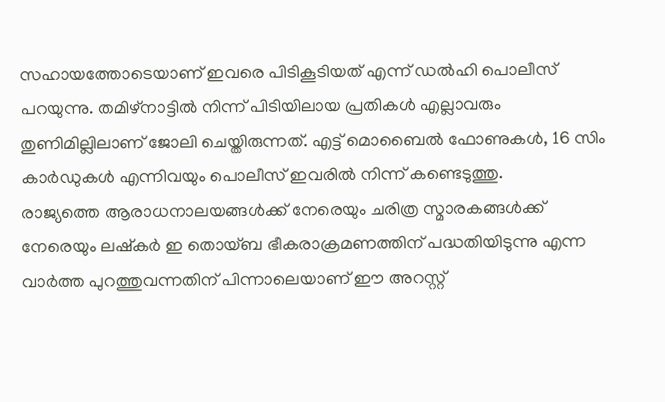സഹായത്തോടെയാണ് ഇവരെ പിടികൂടിയത് എന്ന് ഡൽഹി പൊലീസ് പറയുന്നു. തമിഴ്നാട്ടിൽ നിന്ന് പിടിയിലായ പ്രതികൾ എല്ലാവരും തുണിമില്ലിലാണ് ജോലി ചെയ്തിരുന്നത്. എട്ട് മൊബൈൽ ഫോണുകൾ, 16 സിം കാർഡുകൾ എന്നിവയും പൊലീസ് ഇവരിൽ നിന്ന് കണ്ടെടുത്തു.
രാജ്യത്തെ ആരാധനാലയങ്ങൾക്ക് നേരെയും ചരിത്ര സ്മാരകങ്ങൾക്ക് നേരെയും ലഷ്കർ ഇ തൊയ്ബ ഭീകരാക്രമണത്തിന് പദ്ധതിയിടുന്നു എന്ന വാർത്ത പുറത്തുവന്നതിന് പിന്നാലെയാണ് ഈ അറസ്റ്റ്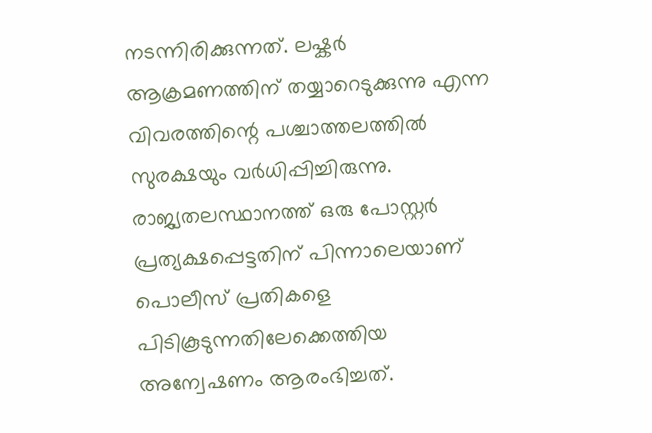നടന്നിരിക്കുന്നത്. ലഷ്കർ ആക്രമണത്തിന് തയ്യാറെടുക്കുന്നു എന്ന വിവരത്തിന്റെ പശ്ചാത്തലത്തിൽ സുരക്ഷയും വർധിപ്പിച്ചിരുന്നു.
രാജ്യതലസ്ഥാനത്ത് ഒരു പോസ്റ്റർ പ്രത്യക്ഷപ്പെട്ടതിന് പിന്നാലെയാണ് പൊലീസ് പ്രതികളെ പിടികൂടുന്നതിലേക്കെത്തിയ അന്വേഷണം ആരംഭിച്ചത്.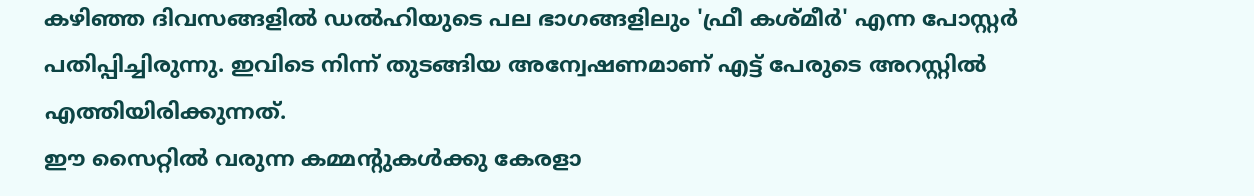കഴിഞ്ഞ ദിവസങ്ങളിൽ ഡൽഹിയുടെ പല ഭാഗങ്ങളിലും 'ഫ്രീ കശ്മീർ' എന്ന പോസ്റ്റർ പതിപ്പിച്ചിരുന്നു. ഇവിടെ നിന്ന് തുടങ്ങിയ അന്വേഷണമാണ് എട്ട് പേരുടെ അറസ്റ്റിൽ എത്തിയിരിക്കുന്നത്.
ഈ സൈറ്റിൽ വരുന്ന കമ്മന്റുകൾക്കു കേരളാ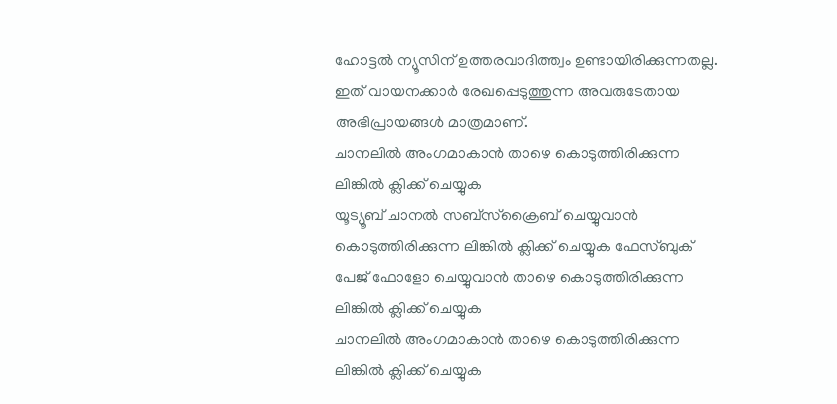ഹോട്ടൽ ന്യൂസിന് ഉത്തരവാദിത്ത്വം ഉണ്ടായിരിക്കുന്നതല്ല. ഇത് വായനക്കാർ രേഖപ്പെടുത്തുന്ന അവരുടേതായ അഭിപ്രായങ്ങൾ മാത്രമാണ്.
ചാനലിൽ അംഗമാകാൻ താഴെ കൊടുത്തിരിക്കുന്ന ലിങ്കിൽ ക്ലിക്ക് ചെയ്യുക
യൂട്യൂബ് ചാനൽ സബ്സ്ക്രൈബ് ചെയ്യുവാൻ കൊടുത്തിരിക്കുന്ന ലിങ്കിൽ ക്ലിക്ക് ചെയ്യുക ഫേസ്ബുക് പേജ് ഫോളോ ചെയ്യുവാൻ താഴെ കൊടുത്തിരിക്കുന്ന ലിങ്കിൽ ക്ലിക്ക് ചെയ്യുക
ചാനലിൽ അംഗമാകാൻ താഴെ കൊടുത്തിരിക്കുന്ന ലിങ്കിൽ ക്ലിക്ക് ചെയ്യുക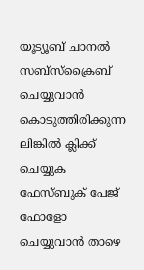യൂട്യൂബ് ചാനൽ സബ്സ്ക്രൈബ് ചെയ്യുവാൻ കൊടുത്തിരിക്കുന്ന ലിങ്കിൽ ക്ലിക്ക് ചെയ്യുക
ഫേസ്ബുക് പേജ് ഫോളോ ചെയ്യുവാൻ താഴെ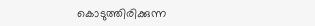കൊടുത്തിരിക്കുന്ന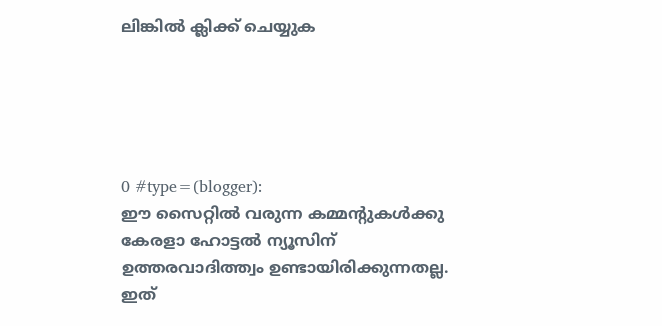ലിങ്കിൽ ക്ലിക്ക് ചെയ്യുക





0 #type=(blogger):
ഈ സൈറ്റിൽ വരുന്ന കമ്മന്റുകൾക്കു കേരളാ ഹോട്ടൽ ന്യൂസിന് ഉത്തരവാദിത്ത്വം ഉണ്ടായിരിക്കുന്നതല്ല. ഇത്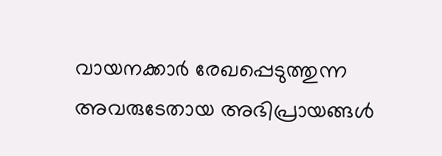വായനക്കാർ രേഖപ്പെടുത്തുന്ന അവരുടേതായ അഭിപ്രായങ്ങൾ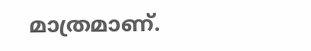മാത്രമാണ്.